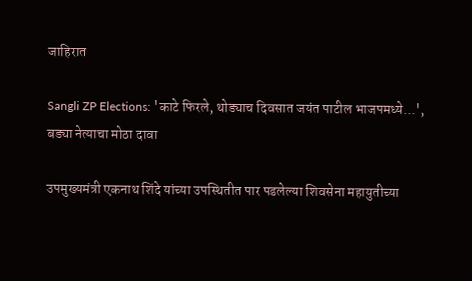जाहिरात

Sangli ZP Elections: 'काटे फिरले, थोड्याच दिवसात जयंत पाटील भाजपमध्ये...', बड्या नेत्याचा मोठा दावा

उपमुख्यमंत्री एकनाथ शिंदे यांच्या उपस्थितीत पार पडलेल्या शिवसेना महायुतीच्या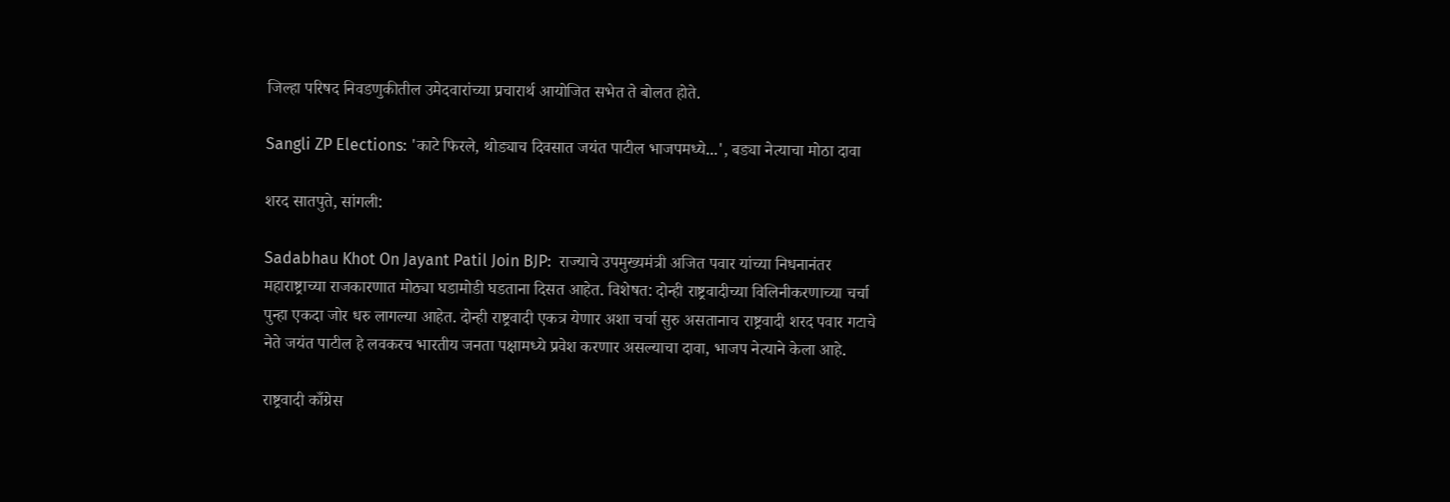जिल्हा परिषद निवडणुकीतील उमेदवारांच्या प्रचारार्थ आयोजित सभेत ते बोलत होते.

Sangli ZP Elections: 'काटे फिरले, थोड्याच दिवसात जयंत पाटील भाजपमध्ये...', बड्या नेत्याचा मोठा दावा

शरद सातपुते, सांगली:

Sadabhau Khot On Jayant Patil Join BJP:  राज्याचे उपमुख्यमंत्री अजित पवार यांच्या निधनानंतर महाराष्ट्राच्या राजकारणात मोठ्या घडामोडी घडताना दिसत आहेत. विशेषत: दोन्ही राष्ट्रवादीच्या विलिनीकरणाच्या चर्चा पुन्हा एकदा जोर धरु लागल्या आहेत. दोन्ही राष्ट्रवादी एकत्र येणार अशा चर्चा सुरु असतानाच राष्ट्रवादी शरद पवार गटाचे नेते जयंत पाटील हे लवकरच भारतीय जनता पक्षामध्ये प्रवेश करणार असल्याचा दावा, भाजप नेत्याने केला आहे.

राष्ट्रवादी काँग्रेस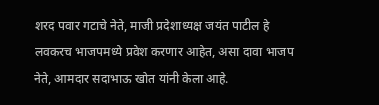शरद पवार गटाचे नेते, माजी प्रदेशाध्यक्ष जयंत पाटील हे लवकरच भाजपमध्ये प्रवेश करणार आहेत, असा दावा भाजप नेते, आमदार सदाभाऊ खोत यांनी केला आहे.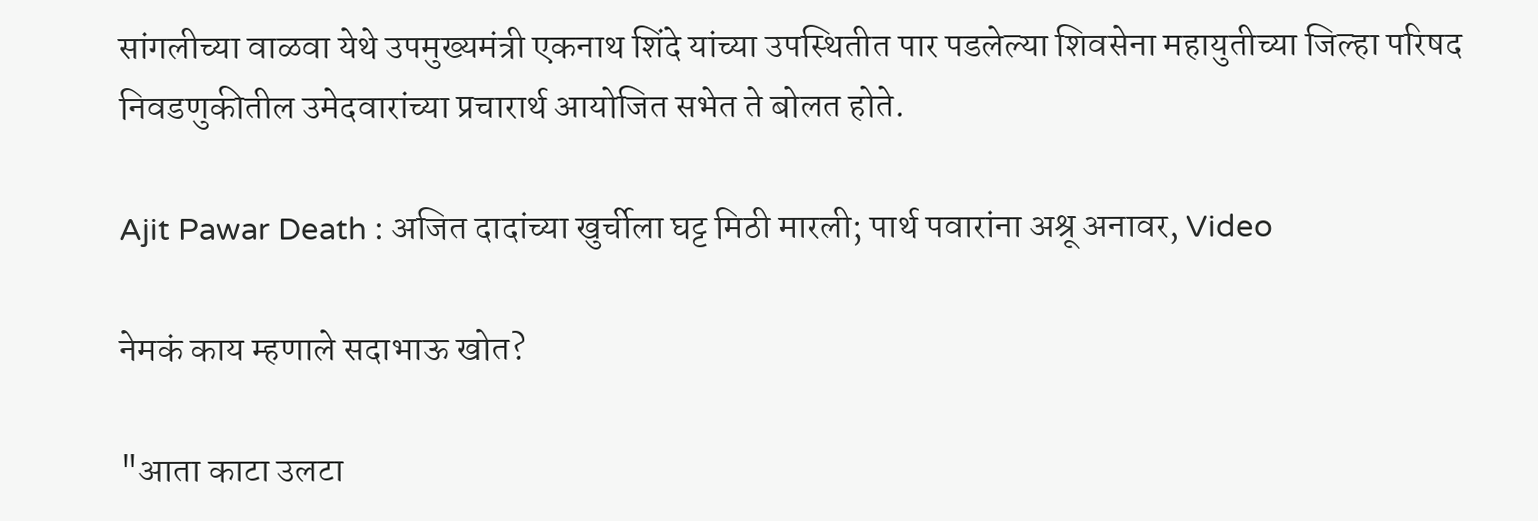सांगलीच्या वाळवा येथे उपमुख्यमंत्री एकनाथ शिंदे यांच्या उपस्थितीत पार पडलेल्या शिवसेना महायुतीच्या जिल्हा परिषद निवडणुकीतील उमेदवारांच्या प्रचारार्थ आयोजित सभेत ते बोलत होते.

Ajit Pawar Death : अजित दादांच्या खुर्चीला घट्ट मिठी मारली; पार्थ पवारांना अश्रू अनावर, Video

नेमकं काय म्हणाले सदाभाऊ खोत?

"आता काटा उलटा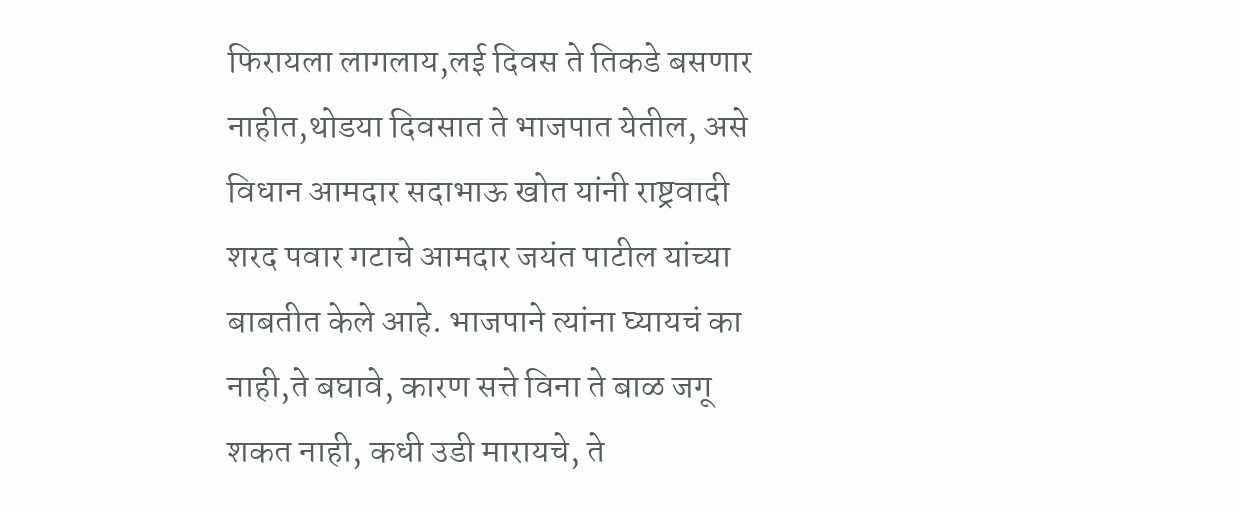फिरायला लागलाय,लई दिवस ते तिकडे बसणार नाहीत,थोडया दिवसात ते भाजपात येतील, असे विधान आमदार सदाभाऊ खोत यांनी राष्ट्रवादी शरद पवार गटाचे आमदार जयंत पाटील यांच्या बाबतीत केले आहे. भाजपाने त्यांना घ्यायचं का नाही,ते बघावे, कारण सत्ते विना ते बाळ जगू शकत नाही, कधी उडी मारायचे, ते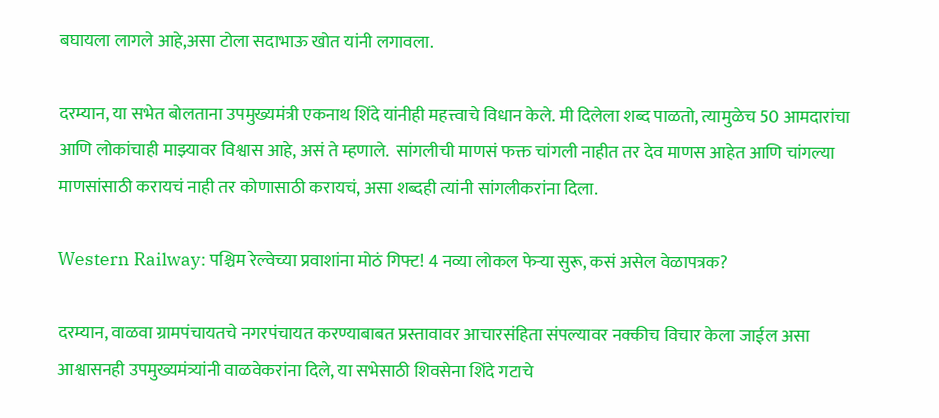बघायला लागले आहे,असा टोला सदाभाऊ खोत यांनी लगावला.

दरम्यान, या सभेत बोलताना उपमुख्यमंत्री एकनाथ शिंदे यांनीही महत्त्वाचे विधान केले. मी दिलेला शब्द पाळतो, त्यामुळेच 50 आमदारांचा आणि लोकांचाही माझ्यावर विश्वास आहे, असं ते म्हणाले.  सांगलीची माणसं फक्त चांगली नाहीत तर देव माणस आहेत आणि चांगल्या माणसांसाठी करायचं नाही तर कोणासाठी करायचं, असा शब्दही त्यांनी सांगलीकरांना दिला.

Western Railway: पश्चिम रेल्वेच्या प्रवाशांना मोठं गिफ्ट! 4 नव्या लोकल फेऱ्या सुरू, कसं असेल वेळापत्रक?

दरम्यान, वाळवा ग्रामपंचायतचे नगरपंचायत करण्याबाबत प्रस्तावावर आचारसंहिता संपल्यावर नक्कीच विचार केला जाईल असा आश्वासनही उपमुख्यमंत्र्यांनी वाळवेकरांना दिले, या सभेसाठी शिवसेना शिंदे गटाचे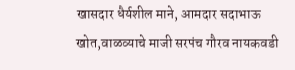खासदार धैर्यशील माने, आमदार सदाभाऊ खोत,वाळव्याचे माजी सरपंच गौरव नायकवडी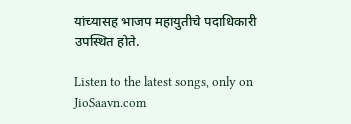यांच्यासह भाजप महायुतीचे पदाधिकारी उपस्थित होते.

Listen to the latest songs, only on JioSaavn.com